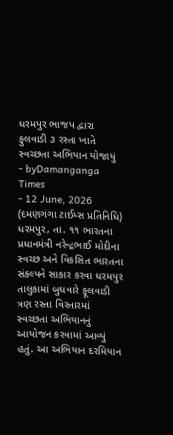ધરમપુર ભાજપ દ્વારા ફુલવાડી ૩ રસ્તા ખાતે સ્વચ્છતા અભિયાન યોજાયું
- byDamanganga Times
- 12 June, 2026
(દમણગંગા ટાઈમ્સ પ્રતિનિધિ)
ધરમપુર, તા. ૧૧ ભારતના પ્રધાનમંત્રી નરેન્દ્રભાઈ મોદીના સ્વચ્છ અને વિકસિત ભારતના સંકલ્પને સાકાર કરવા ધરમપુર તાલુકામાં બુધવારે ફૂલવાડી ત્રણ રસ્તા વિસ્તારમાં સ્વચ્છતા અભિયાનનું આયોજન કરવામાં આવ્યું હતું. આ અભિયાન દરમિયાન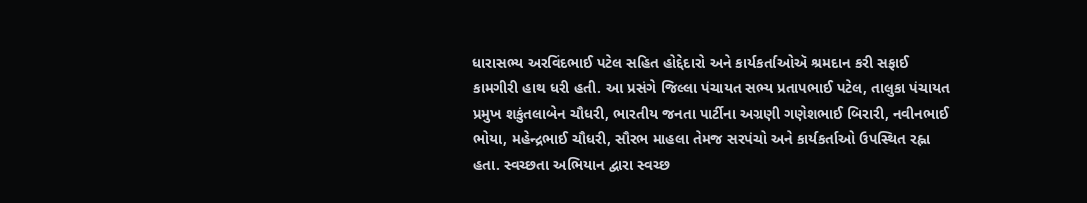ધારાસભ્ય અરવિંદભાઈ પટેલ સહિત હોદ્દેદારો અને કાર્યકર્તાઓઍ શ્રમદાન કરી સફાઈ કામગીરી હાથ ધરી હતી. આ પ્રસંગે જિલ્લા પંચાયત સભ્ય પ્રતાપભાઈ પટેલ, તાલુકા પંચાયત પ્રમુખ શકુંતલાબેન ચૌધરી, ભારતીય જનતા પાર્ટીના અગ્રણી ગણેશભાઈ બિરારી, નવીનભાઈ ભોયા, મહેન્દ્રભાઈ ચૌધરી, સૌરભ માહલા તેમજ સરપંચો અને કાર્યકર્તાઓ ઉપસ્થિત રહ્ના હતા. સ્વચ્છતા અભિયાન દ્વારા સ્વચ્છ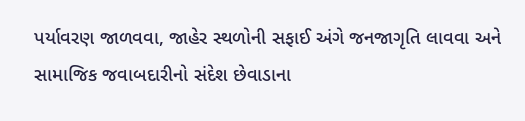પર્યાવરણ જાળવવા, જાહેર સ્થળોની સફાઈ અંગે જનજાગૃતિ લાવવા અને સામાજિક જવાબદારીનો સંદેશ છેવાડાના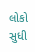લોકો સુધી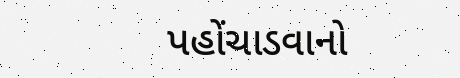પહોંચાડવાનો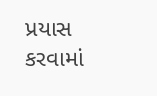પ્રયાસ કરવામાં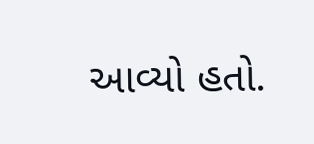આવ્યો હતો.